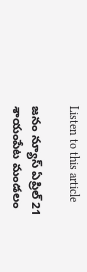Listen to this article

జనం న్యూస్ ఏప్రిల్ 21 శాయంపేట మండలం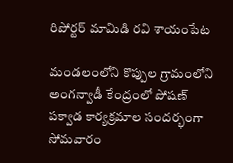రిపోర్టర్ మామిడి రవి శాయంపేట

మండలంలోని కొప్పుల గ్రామంలోని అంగన్వాడీ కేంద్రంలో పోషణ్ పక్వాడ కార్యక్రమాల సందర్భంగా సోమవారం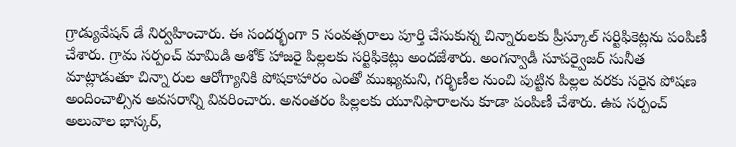గ్రాడ్యువేషన్ డే నిర్వహించారు. ఈ సందర్భంగా 5 సంవత్సరాలు పూర్తి చేసుకున్న చిన్నారులకు ప్రీస్కూల్ సర్టిఫికెట్లను పంపిణీ చేశారు. గ్రామ సర్పంచ్ మామిడి అశోక్ హాజరై పిల్లలకు సర్టిఫికెట్లు అందజేశారు. అంగన్వాడీ సూపర్వైజర్ సునీత మాట్లాడుతూ చిన్నా రుల ఆరోగ్యానికి పోషకాహారం ఎంతో ముఖ్యమని, గర్భిణీల నుంచి పుట్టిన పిల్లల వరకు సరైన పోషణ అందించాల్సిన అవసరాన్ని వివరించారు. అనంతరం పిల్లలకు యూనిఫారాలను కూడా పంపిణీ చేశారు. ఉప సర్పంచ్ అలువాల భాస్కర్,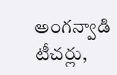అంగన్వాడి టీచర్లు,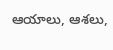ఆయాలు, ఆశలు,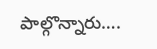పాల్గొన్నారు….